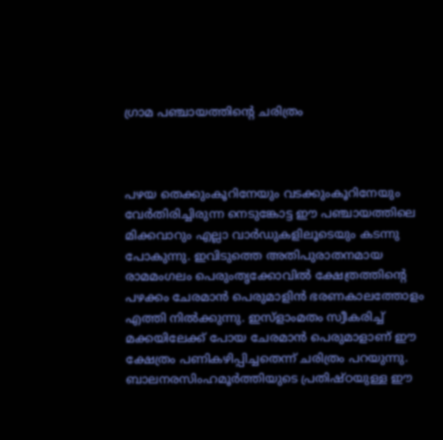ഗ്രാമ പഞ്ചായത്തിന്റെ ചരിത്രം



പഴയ തെക്കുംകൂറിനേയും വടക്കുംകൂറിനേയും വേര്‍തിരിച്ചിരുന്ന നെടുങ്കോട്ട ഈ പഞ്ചായത്തിലെ മിക്കവാറും എല്ലാ വാര്‍ഡുകളിലൂടെയും കടന്നു പോകുന്നു. ഇവിടുത്തെ അതിപുരാതനമായ രാമമംഗലം പെരുംതൃക്കോവില്‍ ക്ഷേത്രത്തിന്റെ പഴക്കം ചേരമാന്‍ പെരുമാളിന്‍ ഭരണകാലത്തോളം എത്തി നില്‍ക്കുന്നു. ഇസ്ളാംമതം സ്വീകരിച്ച് മക്കയിലേക്ക് പോയ ചേരമാന്‍ പെരുമാളാണ് ഈ ക്ഷേത്രം പണികഴിപ്പിച്ചതെന്ന് ചരിത്രം പറയുന്നു. ബാലനരസിംഹമൂര്‍ത്തിയുടെ പ്രതിഷ്ഠയുള്ള ഈ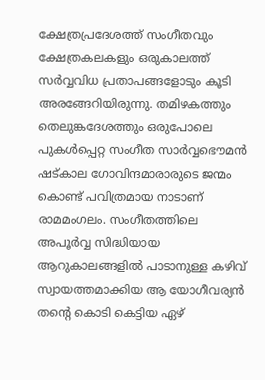ക്ഷേത്രപ്രദേശത്ത് സംഗീതവും ക്ഷേത്രകലകളും ഒരുകാലത്ത് സര്‍വ്വവിധ പ്രതാപങ്ങളോടും കൂടി അരങ്ങേറിയിരുന്നു. തമിഴകത്തും തെലുങ്കദേശത്തും ഒരുപോലെ പുകള്‍പ്പെറ്റ സംഗീത സാര്‍വ്വഭൌമന്‍ ഷട്കാല ഗോവിന്ദമാരാരുടെ ജന്മം കൊണ്ട് പവിത്രമായ നാടാണ് രാമമംഗലം. സംഗീതത്തിലെ അപൂര്‍വ്വ സിദ്ധിയായ ആറുകാലങ്ങളില്‍ പാടാനുള്ള കഴിവ് സ്വായത്തമാക്കിയ ആ യോഗീവര്യന്‍ തന്റെ കൊടി കെട്ടിയ ഏഴ്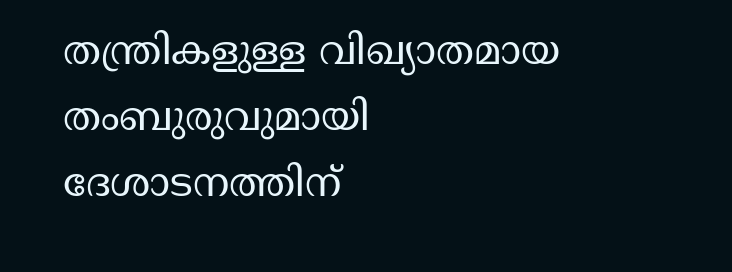തന്ത്രികളുള്ള വിഖ്യാതമായ തംബുരുവുമായി ദേശാടനത്തിന്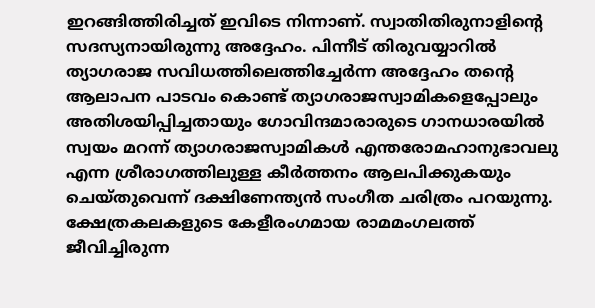ഇറങ്ങിത്തിരിച്ചത് ഇവിടെ നിന്നാണ്. സ്വാതിതിരുനാളിന്റെ സദസ്യനായിരുന്നു അദ്ദേഹം. പിന്നീട് തിരുവയ്യാറില്‍ ത്യാഗരാജ സവിധത്തിലെത്തിച്ചേര്‍ന്ന അദ്ദേഹം തന്റെ ആലാപന പാടവം കൊണ്ട് ത്യാഗരാജസ്വാമികളെപ്പോലും അതിശയിപ്പിച്ചതായും ഗോവിന്ദമാരാരുടെ ഗാനധാരയില്‍ സ്വയം മറന്ന് ത്യാഗരാജസ്വാമികള്‍ എന്തരോമഹാനുഭാവലു എന്ന ശ്രീരാഗത്തിലുള്ള കീര്‍ത്തനം ആലപിക്കുകയും ചെയ്തുവെന്ന് ദക്ഷിണേന്ത്യന്‍ സംഗീത ചരിത്രം പറയുന്നു. ക്ഷേത്രകലകളുടെ കേളീരംഗമായ രാമമംഗലത്ത് ജീവിച്ചിരുന്ന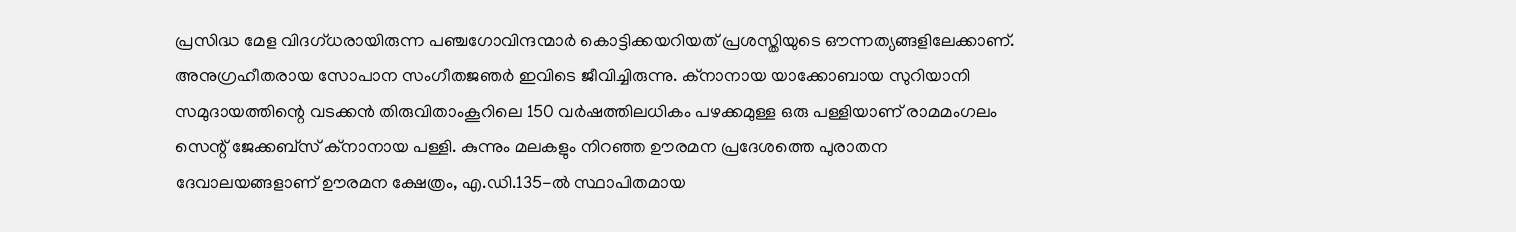പ്രസിദ്ധ മേള വിദഗ്ധരായിരുന്ന പഞ്ചഗോവിന്ദന്മാര്‍ കൊട്ടിക്കയറിയത് പ്രശസ്തിയുടെ ഔന്നത്യങ്ങളിലേക്കാണ്. അനുഗ്രഹീതരായ സോപാന സംഗീതജഞര്‍ ഇവിടെ ജീവിച്ചിരുന്നു. ക്നാനായ യാക്കോബായ സുറിയാനി സമുദായത്തിന്റെ വടക്കന്‍ തിരുവിതാംകൂറിലെ 150 വര്‍ഷത്തിലധികം പഴക്കമുള്ള ഒരു പള്ളിയാണ് രാമമംഗലം സെന്റ് ജേക്കബ്സ് ക്നാനായ പള്ളി. കുന്നും മലകളും നിറഞ്ഞ ഊരമന പ്രദേശത്തെ പുരാതന ദേവാലയങ്ങളാണ് ഊരമന ക്ഷേത്രം, എ.ഡി.135-ല്‍ സ്ഥാപിതമായ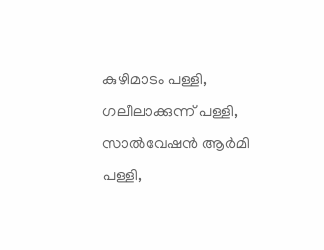കുഴിമാടം പള്ളി, ഗലീലാക്കുന്ന് പള്ളി, സാല്‍വേഷന്‍ ആര്‍മി പള്ളി,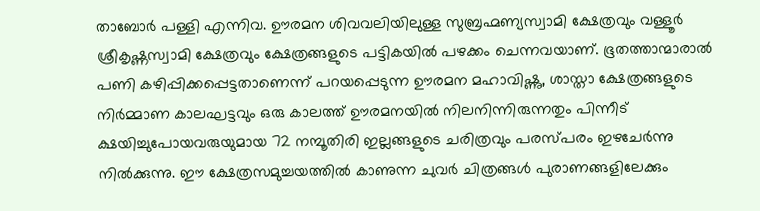താബോര്‍ പള്ളി എന്നിവ. ഊരമന ശിവവലിയിലുള്ള സുബ്രഹ്മണ്യസ്വാമി ക്ഷേത്രവും വള്ളൂര്‍ ശ്രീകൃഷ്ണസ്വാമി ക്ഷേത്രവും ക്ഷേത്രങ്ങളുടെ പട്ടികയില്‍ പഴക്കം ചെന്നവയാണ്. ഭൂതത്താന്മാരാല്‍ പണി കഴിപ്പിക്കപ്പെട്ടതാണെന്ന് പറയപ്പെടുന്ന ഊരമന മഹാവിഷ്ണു, ശാസ്താ ക്ഷേത്രങ്ങളുടെ നിര്‍മ്മാണ കാലഘട്ടവും ഒരു കാലത്ത് ഊരമനയില്‍ നിലനിന്നിരുന്നതും പിന്നീട് ക്ഷയിച്ചുപോയവരുയുമായ 72 നമ്പൂതിരി ഇല്ലങ്ങളുടെ ചരിത്രവും പരസ്പരം ഇഴചേര്‍ന്നു നില്‍ക്കുന്നു. ഈ ക്ഷേത്രസമുച്ചയത്തില്‍ കാണുന്ന ചുവര്‍ ചിത്രങ്ങള്‍ പുരാണങ്ങളിലേക്കും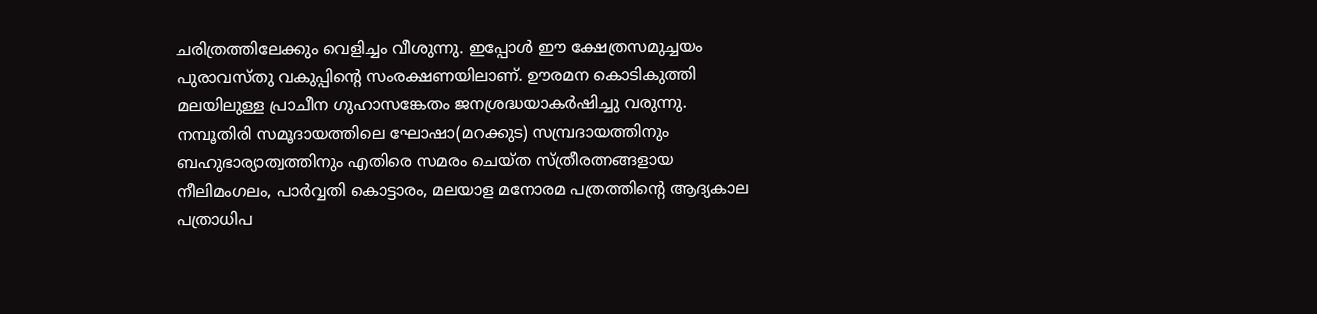ചരിത്രത്തിലേക്കും വെളിച്ചം വീശുന്നു. ഇപ്പോള്‍ ഈ ക്ഷേത്രസമുച്ചയം പുരാവസ്തു വകുപ്പിന്റെ സംരക്ഷണയിലാണ്. ഊരമന കൊടികുത്തി മലയിലുള്ള പ്രാചീന ഗുഹാസങ്കേതം ജനശ്രദ്ധയാകര്‍ഷിച്ചു വരുന്നു. നമ്പൂതിരി സമൂദായത്തിലെ ഘോഷാ(മറക്കുട) സമ്പ്രദായത്തിനും ബഹുഭാര്യാത്വത്തിനും എതിരെ സമരം ചെയ്ത സ്ത്രീരത്നങ്ങളായ നീലിമംഗലം, പാര്‍വ്വതി കൊട്ടാരം, മലയാള മനോരമ പത്രത്തിന്റെ ആദ്യകാല പത്രാധിപ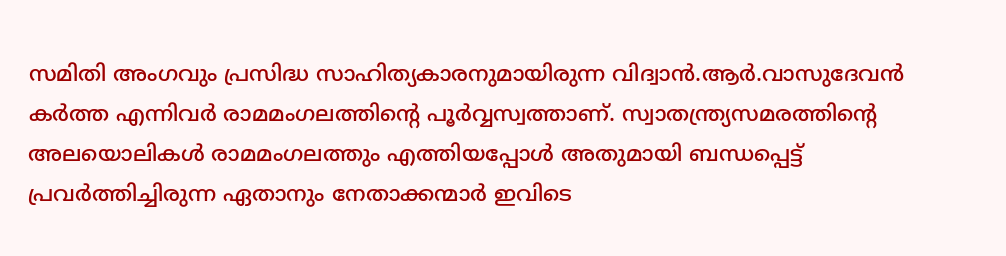സമിതി അംഗവും പ്രസിദ്ധ സാഹിത്യകാരനുമായിരുന്ന വിദ്വാന്‍.ആര്‍.വാസുദേവന്‍ കര്‍ത്ത എന്നിവര്‍ രാമമംഗലത്തിന്റെ പൂര്‍വ്വസ്വത്താണ്. സ്വാതന്ത്ര്യസമരത്തിന്റെ അലയൊലികള്‍ രാമമംഗലത്തും എത്തിയപ്പോള്‍ അതുമായി ബന്ധപ്പെട്ട് പ്രവര്‍ത്തിച്ചിരുന്ന ഏതാനും നേതാക്കന്മാര്‍ ഇവിടെ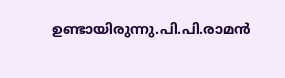ഉണ്ടായിരുന്നു.പി.പി.രാമന്‍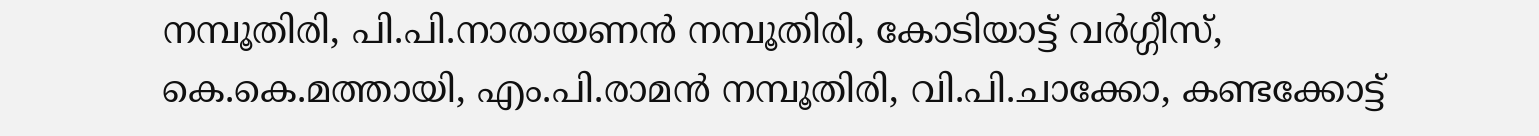നമ്പൂതിരി, പി.പി.നാരായണന്‍ നമ്പൂതിരി, കോടിയാട്ട് വര്‍ഗ്ഗീസ്, കെ.കെ.മത്തായി, എം.പി.രാമന്‍ നമ്പൂതിരി, വി.പി.ചാക്കോ, കണ്ടക്കോട്ട്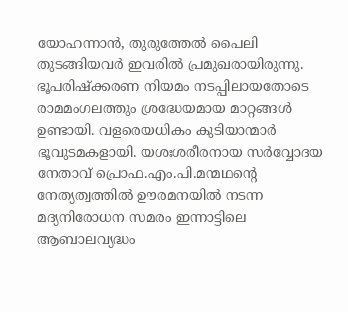യോഹന്നാന്‍, തുരുത്തേല്‍ പൈലി തുടങ്ങിയവര്‍ ഇവരില്‍ പ്രമുഖരായിരുന്നു. ഭൂപരിഷ്ക്കരണ നിയമം നടപ്പിലായതോടെ രാമമംഗലത്തും ശ്രദ്ധേയമായ മാറ്റങ്ങള്‍ ഉണ്ടായി. വളരെയധികം കുടിയാന്മാര്‍ ഭൂവുടമകളായി. യശഃശരീരനായ സര്‍വ്വോദയ നേതാവ് പ്രൊഫ.എം.പി.മന്മഥന്റെ നേത്യത്വത്തില്‍ ഊരമനയില്‍ നടന്ന മദ്യനിരോധന സമരം ഇന്നാട്ടിലെ ആബാലവ്യദ്ധം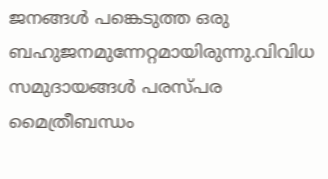ജനങ്ങള്‍ പങ്കെടുത്ത ഒരു ബഹുജനമുന്നേറ്റമായിരുന്നു.വിവിധ സമുദായങ്ങള്‍ പരസ്പര മൈത്രീബന്ധം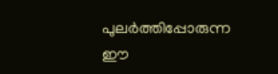പുലര്‍ത്തിപ്പോരുന്ന ഈ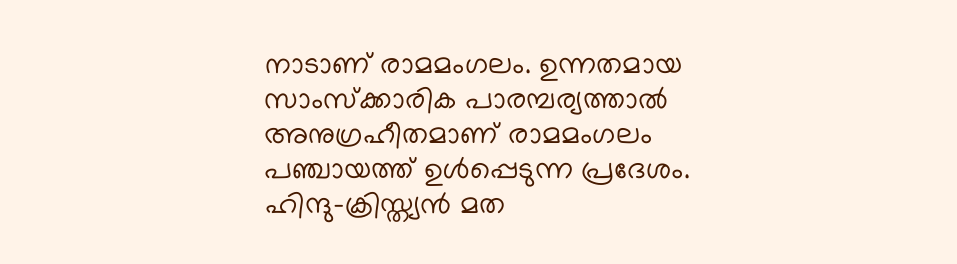നാടാണ് രാമമംഗലം. ഉന്നതമായ സാംസ്ക്കാരിക പാരമ്പര്യത്താല്‍ അനുഗ്രഹീതമാണ് രാമമംഗലം പഞ്ചായത്ത് ഉള്‍പ്പെടുന്ന പ്രദേശം. ഹിന്ദു-ക്രിസ്ത്യന്‍ മത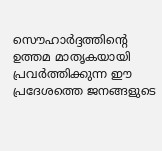സൌഹാര്‍ദ്ദത്തിന്റെ ഉത്തമ മാതൃകയായി പ്രവര്‍ത്തിക്കുന്ന ഈ പ്രദേശത്തെ ജനങ്ങളുടെ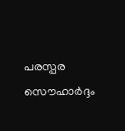പരസ്പര സൌഹാര്‍ദ്ദം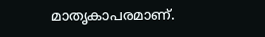മാതൃകാപരമാണ്.